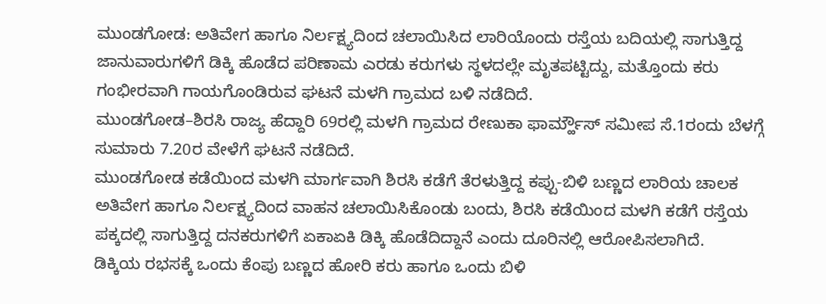ಮುಂಡಗೋಡ: ಅತಿವೇಗ ಹಾಗೂ ನಿರ್ಲಕ್ಷ್ಯದಿಂದ ಚಲಾಯಿಸಿದ ಲಾರಿಯೊಂದು ರಸ್ತೆಯ ಬದಿಯಲ್ಲಿ ಸಾಗುತ್ತಿದ್ದ ಜಾನುವಾರುಗಳಿಗೆ ಡಿಕ್ಕಿ ಹೊಡೆದ ಪರಿಣಾಮ ಎರಡು ಕರುಗಳು ಸ್ಥಳದಲ್ಲೇ ಮೃತಪಟ್ಟಿದ್ದು, ಮತ್ತೊಂದು ಕರು ಗಂಭೀರವಾಗಿ ಗಾಯಗೊಂಡಿರುವ ಘಟನೆ ಮಳಗಿ ಗ್ರಾಮದ ಬಳಿ ನಡೆದಿದೆ.
ಮುಂಡಗೋಡ–ಶಿರಸಿ ರಾಜ್ಯ ಹೆದ್ದಾರಿ 69ರಲ್ಲಿ ಮಳಗಿ ಗ್ರಾಮದ ರೇಣುಕಾ ಫಾರ್ಮ್ಹೌಸ್ ಸಮೀಪ ಸೆ.1ರಂದು ಬೆಳಗ್ಗೆ ಸುಮಾರು 7.20ರ ವೇಳೆಗೆ ಘಟನೆ ನಡೆದಿದೆ.
ಮುಂಡಗೋಡ ಕಡೆಯಿಂದ ಮಳಗಿ ಮಾರ್ಗವಾಗಿ ಶಿರಸಿ ಕಡೆಗೆ ತೆರಳುತ್ತಿದ್ದ ಕಪ್ಪು-ಬಿಳಿ ಬಣ್ಣದ ಲಾರಿಯ ಚಾಲಕ ಅತಿವೇಗ ಹಾಗೂ ನಿರ್ಲಕ್ಷ್ಯದಿಂದ ವಾಹನ ಚಲಾಯಿಸಿಕೊಂಡು ಬಂದು, ಶಿರಸಿ ಕಡೆಯಿಂದ ಮಳಗಿ ಕಡೆಗೆ ರಸ್ತೆಯ ಪಕ್ಕದಲ್ಲಿ ಸಾಗುತ್ತಿದ್ದ ದನಕರುಗಳಿಗೆ ಏಕಾಏಕಿ ಡಿಕ್ಕಿ ಹೊಡೆದಿದ್ದಾನೆ ಎಂದು ದೂರಿನಲ್ಲಿ ಆರೋಪಿಸಲಾಗಿದೆ.
ಡಿಕ್ಕಿಯ ರಭಸಕ್ಕೆ ಒಂದು ಕೆಂಪು ಬಣ್ಣದ ಹೋರಿ ಕರು ಹಾಗೂ ಒಂದು ಬಿಳಿ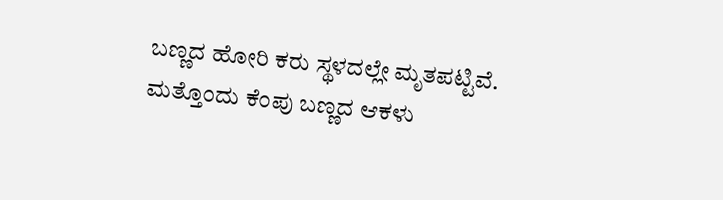ಬಣ್ಣದ ಹೋರಿ ಕರು ಸ್ಥಳದಲ್ಲೇ ಮೃತಪಟ್ಟಿವೆ. ಮತ್ತೊಂದು ಕೆಂಪು ಬಣ್ಣದ ಆಕಳು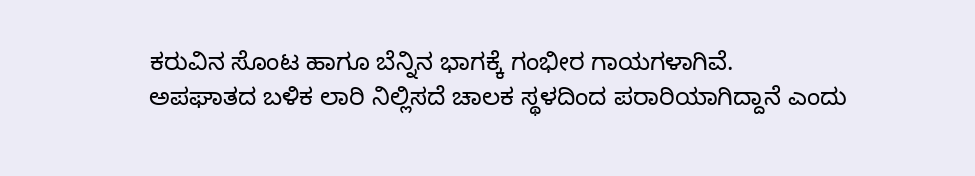ಕರುವಿನ ಸೊಂಟ ಹಾಗೂ ಬೆನ್ನಿನ ಭಾಗಕ್ಕೆ ಗಂಭೀರ ಗಾಯಗಳಾಗಿವೆ.
ಅಪಘಾತದ ಬಳಿಕ ಲಾರಿ ನಿಲ್ಲಿಸದೆ ಚಾಲಕ ಸ್ಥಳದಿಂದ ಪರಾರಿಯಾಗಿದ್ದಾನೆ ಎಂದು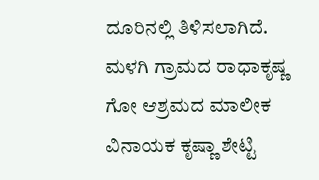ದೂರಿನಲ್ಲಿ ತಿಳಿಸಲಾಗಿದೆ.
ಮಳಗಿ ಗ್ರಾಮದ ರಾಧಾಕೃಷ್ಣ ಗೋ ಆಶ್ರಮದ ಮಾಲೀಕ ವಿನಾಯಕ ಕೃಷ್ಣಾ ಶೇಟ್ಟಿ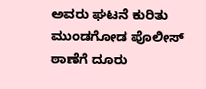ಅವರು ಘಟನೆ ಕುರಿತು ಮುಂಡಗೋಡ ಪೊಲೀಸ್ ಠಾಣೆಗೆ ದೂರು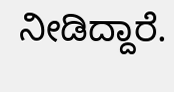ನೀಡಿದ್ದಾರೆ.